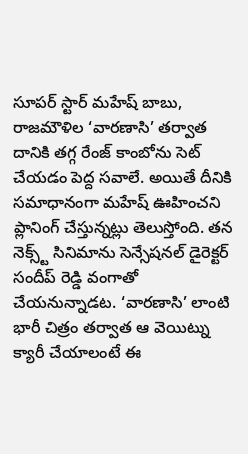సూపర్ స్టార్ మహేష్ బాబు, రాజమౌళిల ‘వారణాసి’ తర్వాత దానికి తగ్గ రేంజ్ కాంబోను సెట్ చేయడం పెద్ద సవాలే. అయితే దీనికి సమాధానంగా మహేష్ ఊహించని ప్లానింగ్ చేస్తున్నట్లు తెలుస్తోంది. తన నెక్స్ట్ సినిమాను సెన్సేషనల్ డైరెక్టర్ సందీప్ రెడ్డి వంగాతో చేయనున్నాడట. ‘వారణాసి’ లాంటి భారీ చిత్రం తర్వాత ఆ వెయిట్ను క్యారీ చేయాలంటే ఈ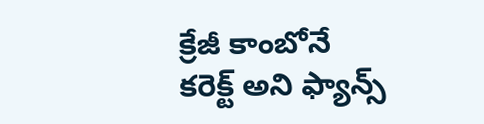క్రేజీ కాంబోనే కరెక్ట్ అని ఫ్యాన్స్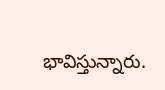భావిస్తున్నారు.